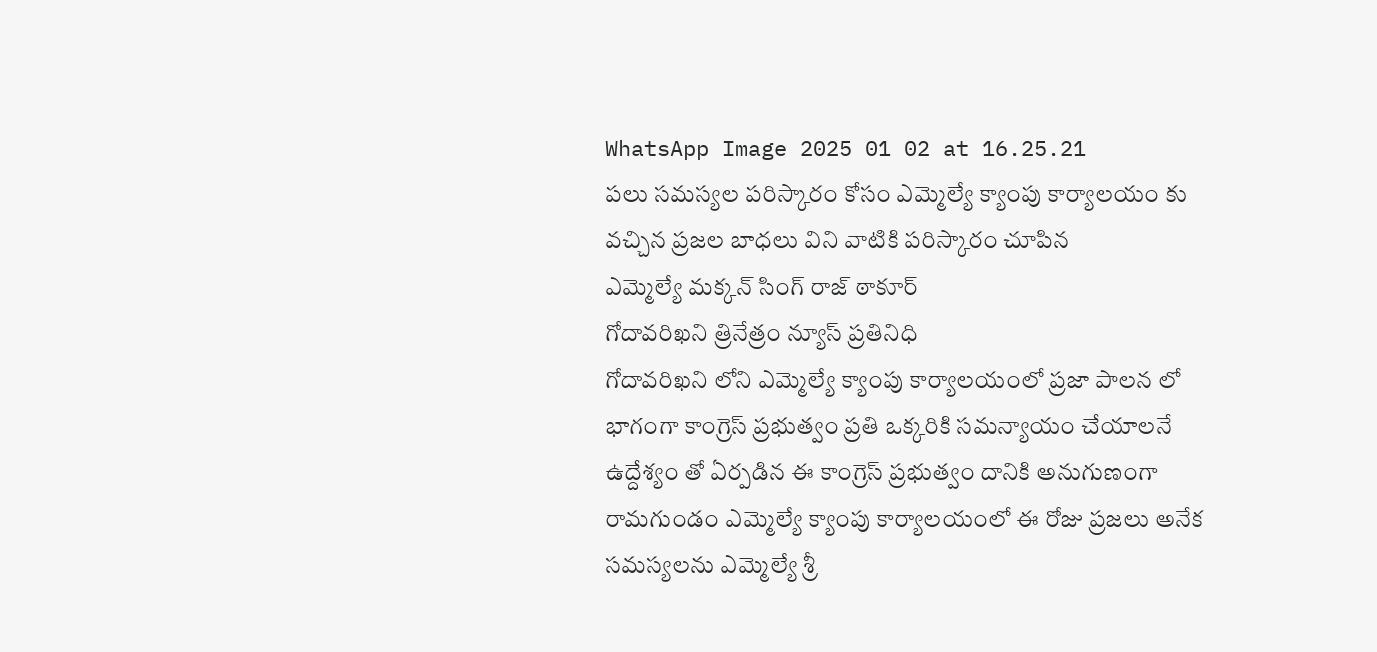WhatsApp Image 2025 01 02 at 16.25.21
పలు సమస్యల పరిస్కారం కోసం ఎమ్మెల్యే క్యాంపు కార్యాలయం కు వచ్చిన ప్రజల బాధలు విని వాటికి పరిస్కారం చూపిన
ఎమ్మెల్యే మక్కన్ సింగ్ రాజ్ ఠాకూర్
గోదావరిఖని త్రినేత్రం న్యూస్ ప్రతినిధి
గోదావరిఖని లోని ఎమ్మెల్యే క్యాంపు కార్యాలయంలో ప్రజా పాలన లో భాగంగా కాంగ్రెస్ ప్రభుత్వం ప్రతి ఒక్కరికి సమన్యాయం చేయాలనే ఉద్దేశ్యం తో ఏర్పడిన ఈ కాంగ్రెస్ ప్రభుత్వం దానికి అనుగుణంగా రామగుండం ఎమ్మెల్యే క్యాంపు కార్యాలయంలో ఈ రోజు ప్రజలు అనేక సమస్యలను ఎమ్మెల్యే శ్రీ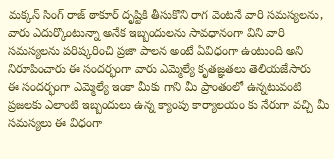మక్కన్ సింగ్ రాజ్ ఠాకూర్ దృష్టికి తీసుకొని రాగ వెంటనే వారి సమస్యలను, వారు ఎదుర్కొంటున్నా అనేక ఇబ్బందులను సావధానంగా విని వారి సమస్యలను పరిష్కరించి ప్రజా పాలన అంటే ఏవిధంగా ఉంటుంది అని నిరూపించారు ఈ సందర్భంగా వారు ఎమ్మెల్యే కృతజ్ఞతలు తెలియజేసారు
ఈ సందర్భంగా ఎమ్మెల్యే ఇంకా మీకు గాని మీ ప్రాంతంలో ఉన్నటువంటి ప్రజలకు ఎలాంటి ఇబ్బందులు ఉన్న క్యాంపు కార్యాలయం కు నేరుగా వచ్చి మీ సమస్యలు ఈ విధంగా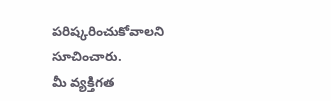పరిష్కరించుకోవాలని సూచించారు.
మీ వ్యక్తిగత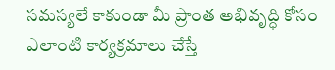సమస్యలే కాకుండా మీ ప్రాంత అభివృద్ధి కోసం ఎలాంటి కార్యక్రమాలు చేస్తే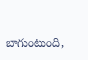బాగుంటుంది,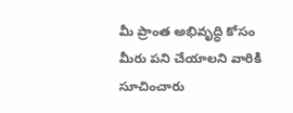మీ ప్రాంత అభివృద్ధి కోసం మీరు పని చేయాలని వారికి సూచించారు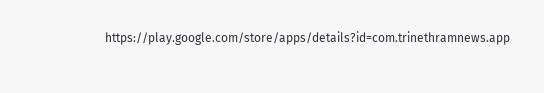https://play.google.com/store/apps/details?id=com.trinethramnews.app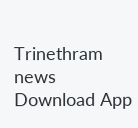Trinethram news
Download App